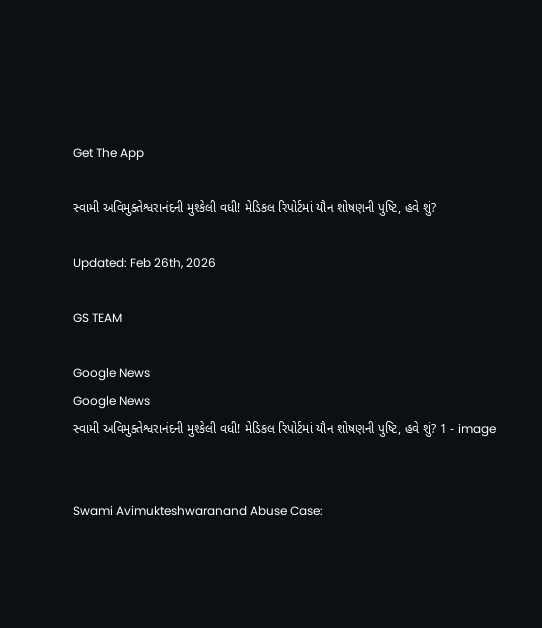Get The App

સ્વામી અવિમુક્તેશ્વરાનંદની મુશ્કેલી વધી! મેડિકલ રિપોર્ટમાં યૌન શોષણની પુષ્ટિ, હવે શું?

Updated: Feb 26th, 2026

GS TEAM

Google News
Google News
સ્વામી અવિમુક્તેશ્વરાનંદની મુશ્કેલી વધી! મેડિકલ રિપોર્ટમાં યૌન શોષણની પુષ્ટિ, હવે શું? 1 - image


Swami Avimukteshwaranand Abuse Case: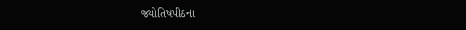જ્યોતિષપીઠના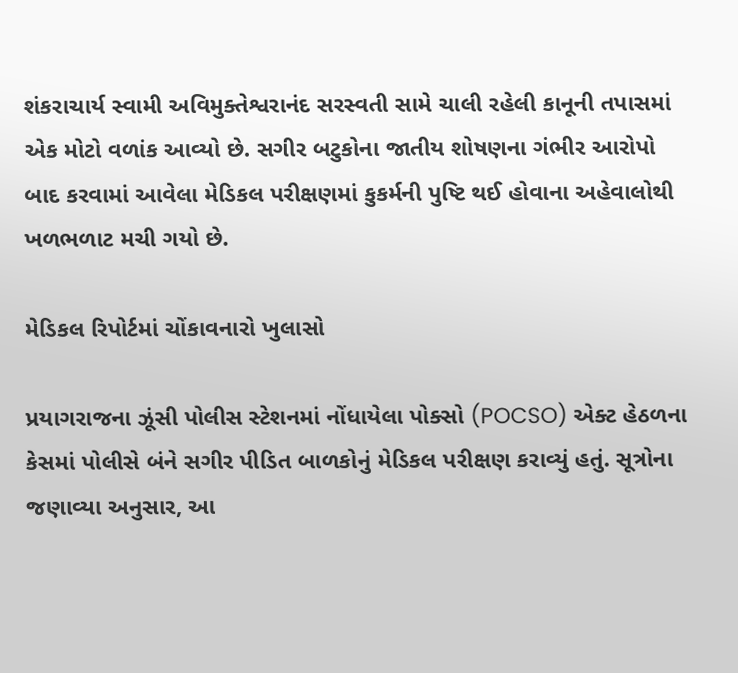શંકરાચાર્ય સ્વામી અવિમુક્તેશ્વરાનંદ સરસ્વતી સામે ચાલી રહેલી કાનૂની તપાસમાં એક મોટો વળાંક આવ્યો છે. સગીર બટુકોના જાતીય શોષણના ગંભીર આરોપો બાદ કરવામાં આવેલા મેડિકલ પરીક્ષણમાં કુકર્મની પુષ્ટિ થઈ હોવાના અહેવાલોથી ખળભળાટ મચી ગયો છે.

મેડિકલ રિપોર્ટમાં ચોંકાવનારો ખુલાસો

પ્રયાગરાજના ઝૂંસી પોલીસ સ્ટેશનમાં નોંધાયેલા પોક્સો (POCSO) એક્ટ હેઠળના કેસમાં પોલીસે બંને સગીર પીડિત બાળકોનું મેડિકલ પરીક્ષણ કરાવ્યું હતું. સૂત્રોના જણાવ્યા અનુસાર, આ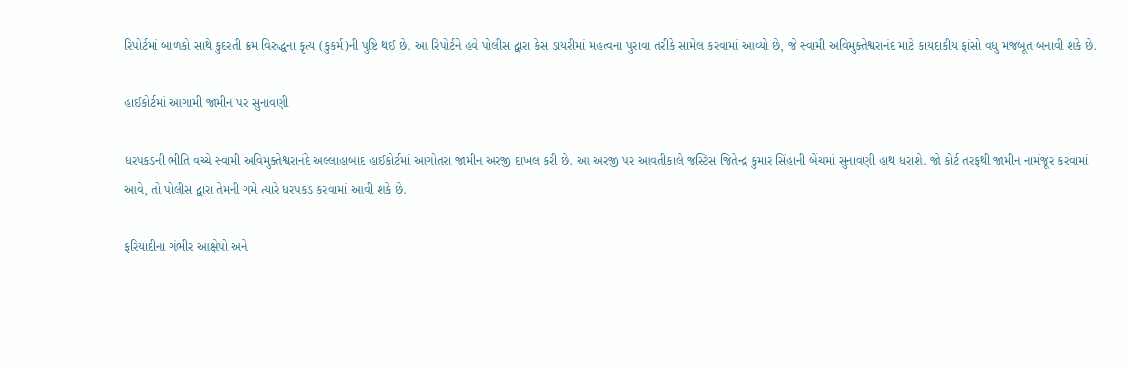રિપોર્ટમાં બાળકો સાથે કુદરતી ક્રમ વિરુદ્ધના કૃત્ય (કુકર્મ)ની પુષ્ટિ થઈ છે. આ રિપોર્ટને હવે પોલીસ દ્વારા કેસ ડાયરીમાં મહત્વના પુરાવા તરીકે સામેલ કરવામાં આવ્યો છે, જે સ્વામી અવિમુક્તેશ્વરાનંદ માટે કાયદાકીય ફાંસો વધુ મજબૂત બનાવી શકે છે.

હાઈકોર્ટમાં આગામી જામીન પર સુનાવણી

ધરપકડની ભીતિ વચ્ચે સ્વામી અવિમુક્તેશ્વરાનંદે અલ્લાહાબાદ હાઈકોર્ટમાં આગોતરા જામીન અરજી દાખલ કરી છે. આ અરજી પર આવતીકાલે જસ્ટિસ જિતેન્દ્ર કુમાર સિંહાની બેંચમાં સુનાવણી હાથ ધરાશે. જો કોર્ટ તરફથી જામીન નામંજૂર કરવામાં આવે, તો પોલીસ દ્વારા તેમની ગમે ત્યારે ધરપકડ કરવામાં આવી શકે છે.

ફરિયાદીના ગંભીર આક્ષેપો અને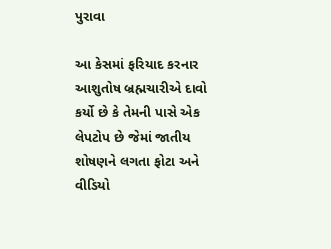પુરાવા

આ કેસમાં ફરિયાદ કરનાર આશુતોષ બ્રહ્મચારીએ દાવો કર્યો છે કે તેમની પાસે એક લેપટોપ છે જેમાં જાતીય શોષણને લગતા ફોટા અને વીડિયો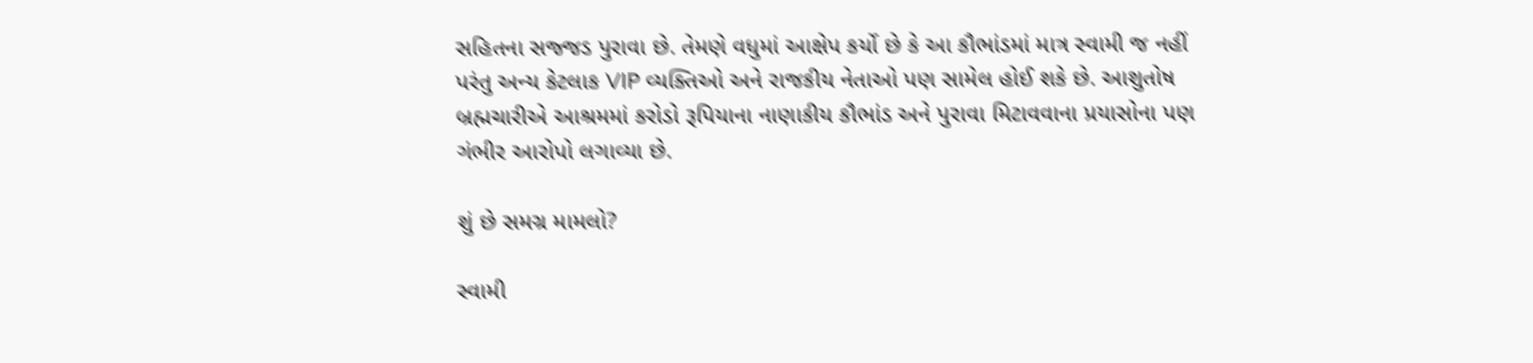સહિતના સજ્જડ પુરાવા છે. તેમણે વધુમાં આક્ષેપ કર્યો છે કે આ કૌભાંડમાં માત્ર સ્વામી જ નહીં પરંતુ અન્ય કેટલાક VIP વ્યક્તિઓ અને રાજકીય નેતાઓ પણ સામેલ હોઈ શકે છે. આશુતોષ બ્રહ્મચારીએ આશ્રમમાં કરોડો રૂપિયાના નાણાકીય કૌભાંડ અને પુરાવા મિટાવવાના પ્રયાસોના પણ ગંભીર આરોપો લગાવ્યા છે.

શું છે સમગ્ર મામલો?

સ્વામી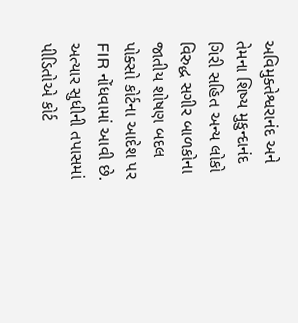અવિમુક્તેશ્વરાનંદ અને તેમના શિષ્ય મુકુન્દાનંદ ગિરી સહિત અન્ય લોકો વિરુદ્ધ સગીર બાળકોના જાતીય શોષણ બદલ પોક્સો કોર્ટના આદેશ પર FIR નોંધવામાં આવી છે. અત્યાર સુધીની તપાસમાં પીડિતોએ કોર્ટ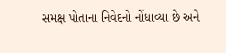સમક્ષ પોતાના નિવેદનો નોંધાવ્યા છે અને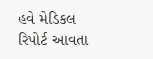હવે મેડિકલ રિપોર્ટ આવતા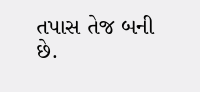તપાસ તેજ બની છે.